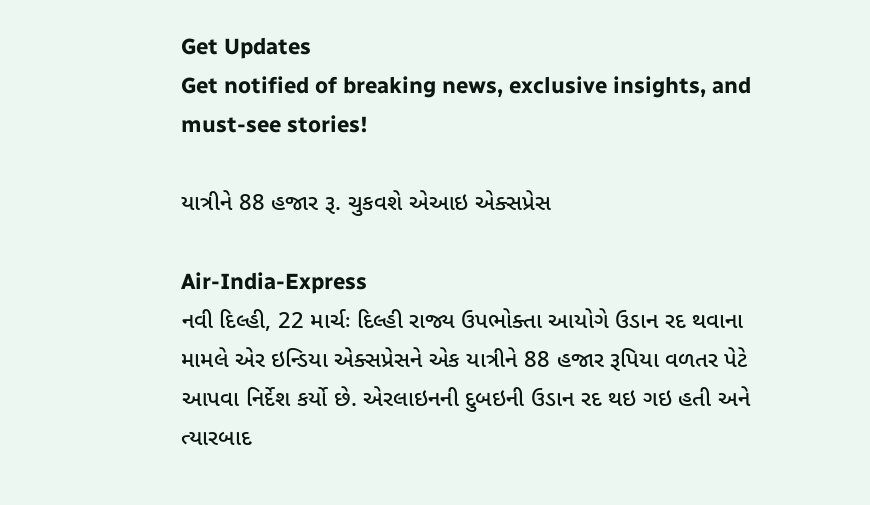Get Updates
Get notified of breaking news, exclusive insights, and must-see stories!

યાત્રીને 88 હજાર રૂ. ચુકવશે એઆઇ એક્સપ્રેસ

Air-India-Express
નવી દિલ્હી, 22 માર્ચઃ દિલ્હી રાજ્ય ઉપભોક્તા આયોગે ઉડાન રદ થવાના મામલે એર ઇન્ડિયા એક્સપ્રેસને એક યાત્રીને 88 હજાર રૂપિયા વળતર પેટે આપવા નિર્દેશ કર્યો છે. એરલાઇનની દુબઇની ઉડાન રદ થઇ ગઇ હતી અને ત્યારબાદ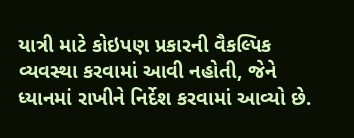યાત્રી માટે કોઇપણ પ્રકારની વૈકલ્પિક વ્યવસ્થા કરવામાં આવી નહોતી, જેને ધ્યાનમાં રાખીને નિર્દેશ કરવામાં આવ્યો છે.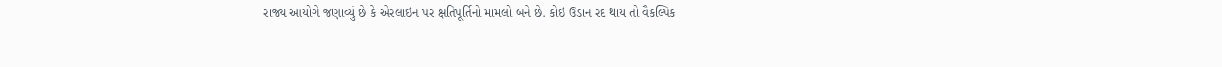રાજ્ય આયોગે જણાવ્યું છે કે એરલાઇન પર ક્ષતિપૂર્તિનો મામલો બને છે. કોઇ ઉડાન રદ થાય તો વૈકલ્પિક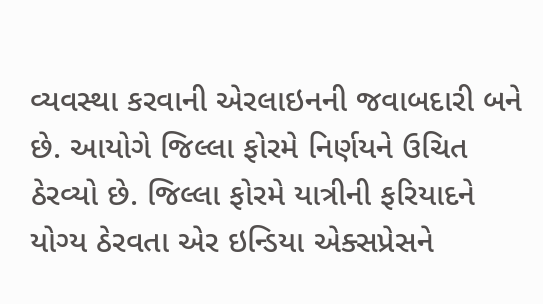વ્યવસ્થા કરવાની એરલાઇનની જવાબદારી બને છે. આયોગે જિલ્લા ફોરમે નિર્ણયને ઉચિત ઠેરવ્યો છે. જિલ્લા ફોરમે યાત્રીની ફરિયાદને યોગ્ય ઠેરવતા એર ઇન્ડિયા એક્સપ્રેસને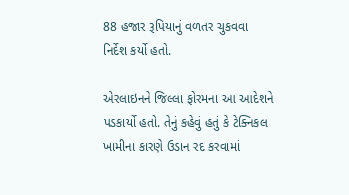88 હજાર રૂપિયાનું વળતર ચુકવવા નિર્દેશ કર્યો હતો.

એરલાઇનને જિલ્લા ફોરમના આ આદેશને પડકાર્યો હતો. તેનું કહેવું હતું કે ટેક્નિકલ ખામીના કારણે ઉડાન રદ કરવામાં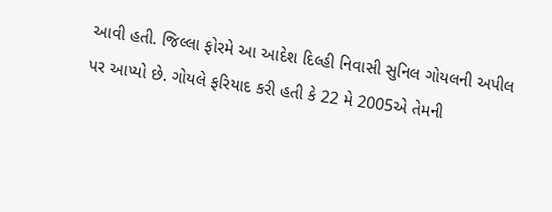આવી હતી. જિલ્લા ફોરમે આ આદેશ દિલ્હી નિવાસી સુનિલ ગોયલની અપીલ પર આપ્યો છે. ગોયલે ફરિયાદ કરી હતી કે 22 મે 2005એ તેમની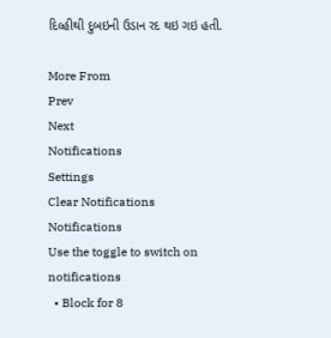દિલ્હીથી દુબઇની ઉડાન રદ થઇ ગઇ હતી.

More From
Prev
Next
Notifications
Settings
Clear Notifications
Notifications
Use the toggle to switch on notifications
  • Block for 8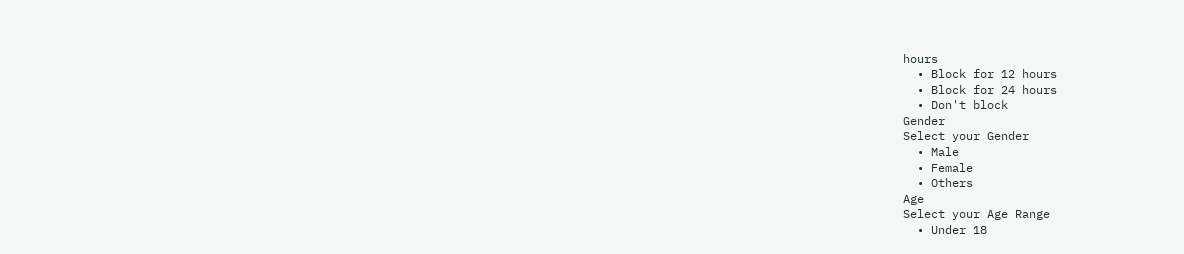hours
  • Block for 12 hours
  • Block for 24 hours
  • Don't block
Gender
Select your Gender
  • Male
  • Female
  • Others
Age
Select your Age Range
  • Under 18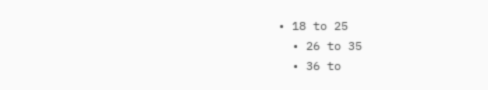• 18 to 25
  • 26 to 35
  • 36 to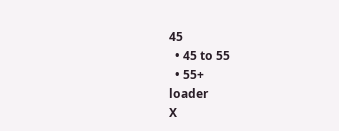45
  • 45 to 55
  • 55+
loader
X